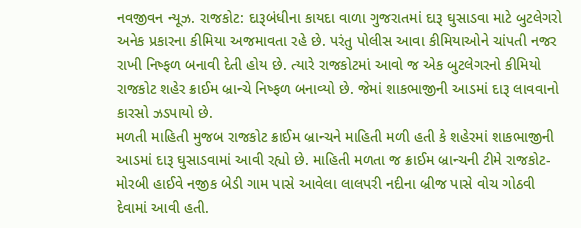નવજીવન ન્યૂઝ. રાજકોટ: દારૂબંધીના કાયદા વાળા ગુજરાતમાં દારૂ ઘુસાડવા માટે બુટલેગરો અનેક પ્રકારના કીમિયા અજમાવતા રહે છે. પરંતુ પોલીસ આવા કીમિયાઓને ચાંપતી નજર રાખી નિષ્ફળ બનાવી દેતી હોય છે. ત્યારે રાજકોટમાં આવો જ એક બુટલેગરનો કીમિયો રાજકોટ શહેર ક્રાઈમ બ્રાન્ચે નિષ્ફળ બનાવ્યો છે. જેમાં શાકભાજીની આડમાં દારૂ લાવવાનો કારસો ઝડપાયો છે.
મળતી માહિતી મુજબ રાજકોટ ક્રાઈમ બ્રાન્ચને માહિતી મળી હતી કે શહેરમાં શાકભાજીની આડમાં દારૂ ઘુસાડવામાં આવી રહ્યો છે. માહિતી મળતા જ ક્રાઈમ બ્રાન્ચની ટીમે રાજકોટ-મોરબી હાઈવે નજીક બેડી ગામ પાસે આવેલા લાલપરી નદીના બ્રીજ પાસે વોચ ગોઠવી દેવામાં આવી હતી.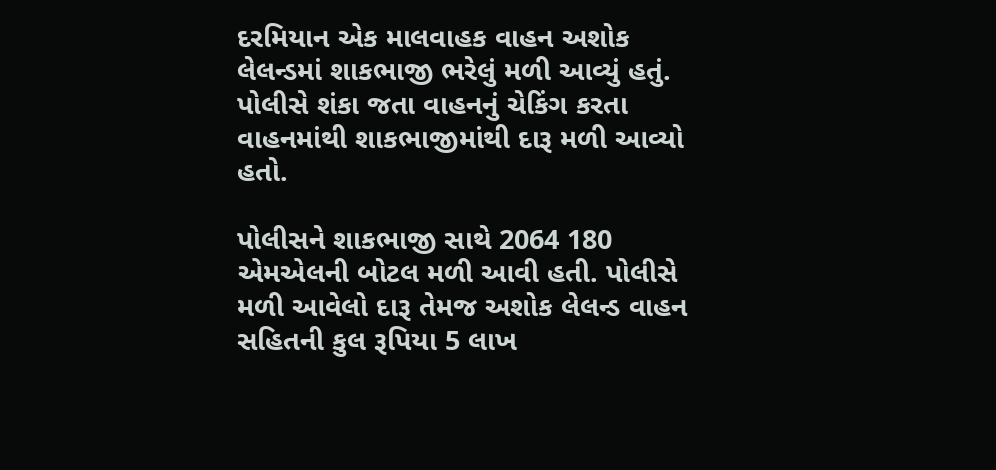દરમિયાન એક માલવાહક વાહન અશોક લેલન્ડમાં શાકભાજી ભરેલું મળી આવ્યું હતું. પોલીસે શંકા જતા વાહનનું ચેકિંગ કરતા વાહનમાંથી શાકભાજીમાંથી દારૂ મળી આવ્યો હતો.

પોલીસને શાકભાજી સાથે 2064 180 એમએલની બોટલ મળી આવી હતી. પોલીસે મળી આવેલો દારૂ તેમજ અશોક લેલન્ડ વાહન સહિતની કુલ રૂપિયા 5 લાખ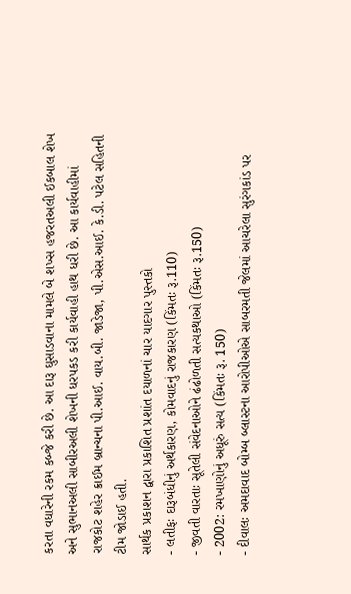કરતા વધારેની રકમ કબ્જે કરી છે. આ દારૂ ઘુસાડવાના મામલે બે શખ્સ હજરતઅલી ઈકબાલ શેખ અને સુભાનઅલી સાબીરઅલી શેખની ધરપકડ કરી કાર્યવાહી હાથ ધરી છે. આ કાર્યવાહીમાં રાજકોટ શહેર ક્રાઈમ બ્રાન્ચના પી.આઈ. વાય.બી. જાડેજા, પી.એસ.આઈ. કે.ડી. પટેલ સહિતની ટીમ જોડાઈ હતી.
સાર્થક પ્રકાશન દ્વારા પ્રકાશિત પ્રશાંત દયાળનાં ચાર યાદગાર પુસ્તકો
- લતીફઃ દારૂબંધીનું અર્થકારણ, કોમવાદનું રાજકારણ (કિંમતઃ રૂ.110)
- જીવતી વારતાઃ સૂતેલી સંવેદનાઓને ઢંઢોળતી સત્યકથાઓ (કિંમતઃ રૂ.150)
- 2002: રમખાણોનું અધૂરું સત્ય (કિંમતઃ રૂ. 150)
- દીવાલઃ અમદાવાદ બોમ્બ બ્લાસ્ટના આરોપીઓએ સાબરમતી જેલમાં આચરેલા સુરંગકાંડ પર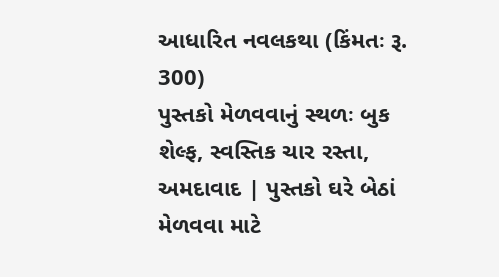આધારિત નવલકથા (કિંમતઃ રૂ. 300)
પુસ્તકો મેળવવાનું સ્થળઃ બુક શેલ્ફ, સ્વસ્તિક ચાર રસ્તા, અમદાવાદ | પુસ્તકો ઘરે બેઠાં મેળવવા માટે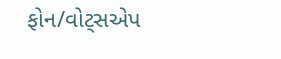ફોન/વોટ્સએપ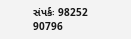સંપર્કઃ 98252 90796